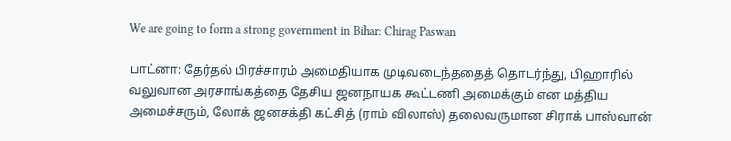We are going to form a strong government in Bihar: Chirag Paswan

பாட்னா: தேர்தல் பிரச்சாரம் அமைதியாக முடிவடைந்ததைத் தொடர்ந்து, பிஹாரில் வலுவான அரசாங்கத்தை தேசிய ஜனநாயக கூட்டணி அமைக்கும் என மத்திய அமைச்சரும், லோக் ஜனசக்தி கட்சித் (ராம் விலாஸ்) தலைவருமான சிராக் பாஸ்வான்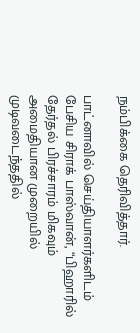நம்பிக்கை தெரிவித்தார்.

பாட்னாவில் செய்தியாளர்களிடம் பேசிய சிராக் பாஸ்வான், “பிஹாரில் தேர்தல் பிரச்சாரம் மிகவும் அமைதியான முறையில் முடிவடைந்ததில்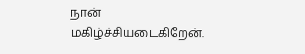நான் மகிழ்ச்சியடைகிறேன்.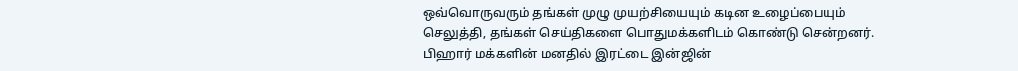ஒவ்வொருவரும் தங்கள் முழு முயற்சியையும் கடின உழைப்பையும் செலுத்தி, தங்கள் செய்திகளை பொதுமக்களிடம் கொண்டு சென்றனர். பிஹார் மக்களின் மனதில் இரட்டை இன்ஜின்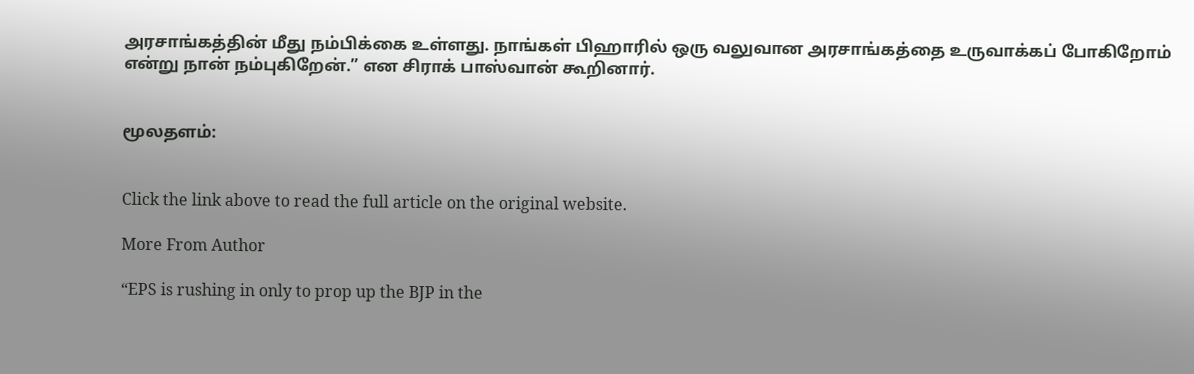அரசாங்கத்தின் மீது நம்பிக்கை உள்ளது. நாங்கள் பிஹாரில் ஒரு வலுவான அரசாங்கத்தை உருவாக்கப் போகிறோம் என்று நான் நம்புகிறேன்.” என சிராக் பாஸ்வான் கூறினார்.


மூலதளம்:


Click the link above to read the full article on the original website.

More From Author

“EPS is rushing in only to prop up the BJP in the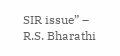SIR issue” – R.S. Bharathi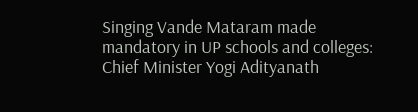Singing Vande Mataram made mandatory in UP schools and colleges: Chief Minister Yogi Adityanath